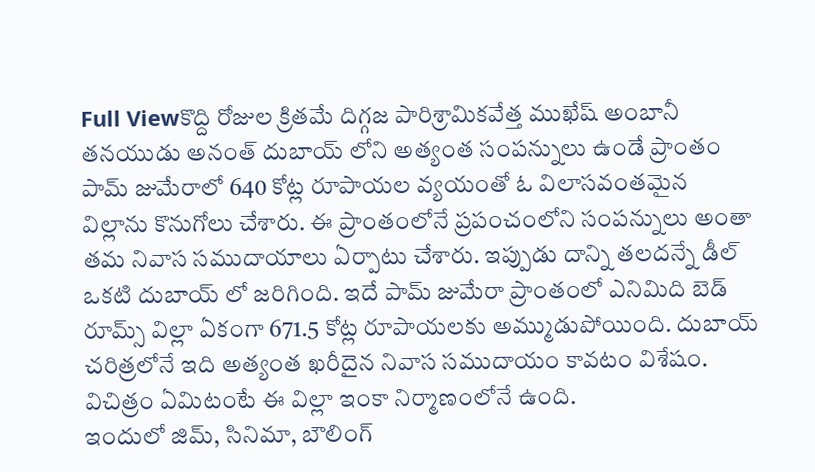Full Viewకొద్ది రోజుల క్రితమే దిగ్గజ పారిశ్రామికవేత్త ముఖేష్ అంబానీ తనయుడు అనంత్ దుబాయ్ లోని అత్యంత సంపన్నులు ఉండే ప్రాంతం పామ్ జుమేరాలో 640 కోట్ల రూపాయల వ్యయంతో ఓ విలాసవంతమైన విల్లాను కొనుగోలు చేశారు. ఈ ప్రాంతంలోనే ప్రపంచంలోని సంపన్నులు అంతా తమ నివాస సముదాయాలు ఏర్పాటు చేశారు. ఇప్పుడు దాన్ని తలదన్నే డీల్ ఒకటి దుబాయ్ లో జరిగింది. ఇదే పామ్ జుమేరా ప్రాంతంలో ఎనిమిది బెడ్ రూమ్స్ విల్లా ఏకంగా 671.5 కోట్ల రూపాయలకు అమ్ముడుపోయింది. దుబాయ్ చరిత్రలోనే ఇది అత్యంత ఖరీదైన నివాస సముదాయం కావటం విశేషం. విచిత్రం ఏమిటంటే ఈ విల్లా ఇంకా నిర్మాణంలోనే ఉంది.
ఇందులో జిమ్, సినిమా, బౌలింగ్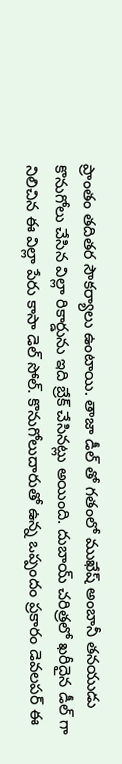ప్రాంతం తదితర సౌకర్యాలు ఉంటాయి. తాజా డీల్ తో గతంలో ముఖేష్ అంబానీ తనయుడు కొనుగోలు చేసిన విల్లా రికార్డును ఇది బ్రేక్ చేసినట్లు అయింది. దుబాయ్ చరిత్రలో ఖరీదైన డీల్ గా నిలిచిన ఈ విల్లా పేరు కాసా డెల్ సోల్. కొనుగోలుదారుతో ఉన్న ఒప్పందం ప్రకారం డెవలపర్ ఈ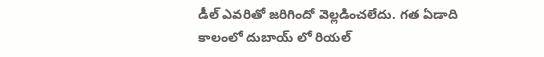డీల్ ఎవరితో జరిగిందో వెల్లడించలేదు. గత ఏడాది కాలంలో దుబాయ్ లో రియల్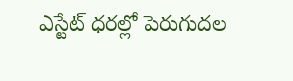ఎస్టేట్ ధరల్లో పెరుగుదల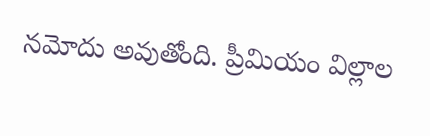నమోదు అవుతోంది. ప్రీమియం విల్లాల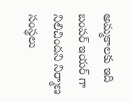అమ్మకాలకు ఇది బంపర్ ఇయర్ గా నిలిచిందని నిర్మాణ సంస్థలు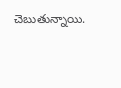చెబుతున్నాయి.